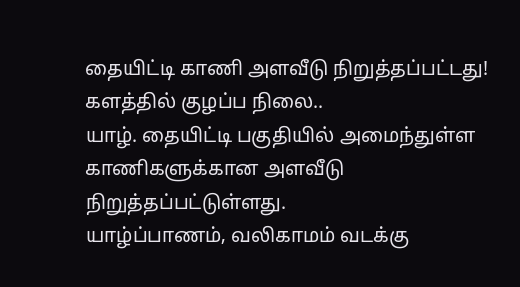தையிட்டி காணி அளவீடு நிறுத்தப்பட்டது! களத்தில் குழப்ப நிலை..
யாழ். தையிட்டி பகுதியில் அமைந்துள்ள காணிகளுக்கான அளவீடு நிறுத்தப்பட்டுள்ளது.
யாழ்ப்பாணம், வலிகாமம் வடக்கு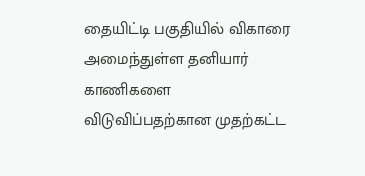தையிட்டி பகுதியில் விகாரை அமைந்துள்ள தனியார் காணிகளை விடுவிப்பதற்கான முதற்கட்ட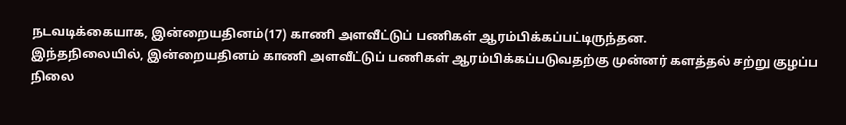நடவடிக்கையாக, இன்றையதினம்(17) காணி அளவீட்டுப் பணிகள் ஆரம்பிக்கப்பட்டிருந்தன.
இந்தநிலையில், இன்றையதினம் காணி அளவீட்டுப் பணிகள் ஆரம்பிக்கப்படுவதற்கு முன்னர் களத்தல் சற்று குழப்ப நிலை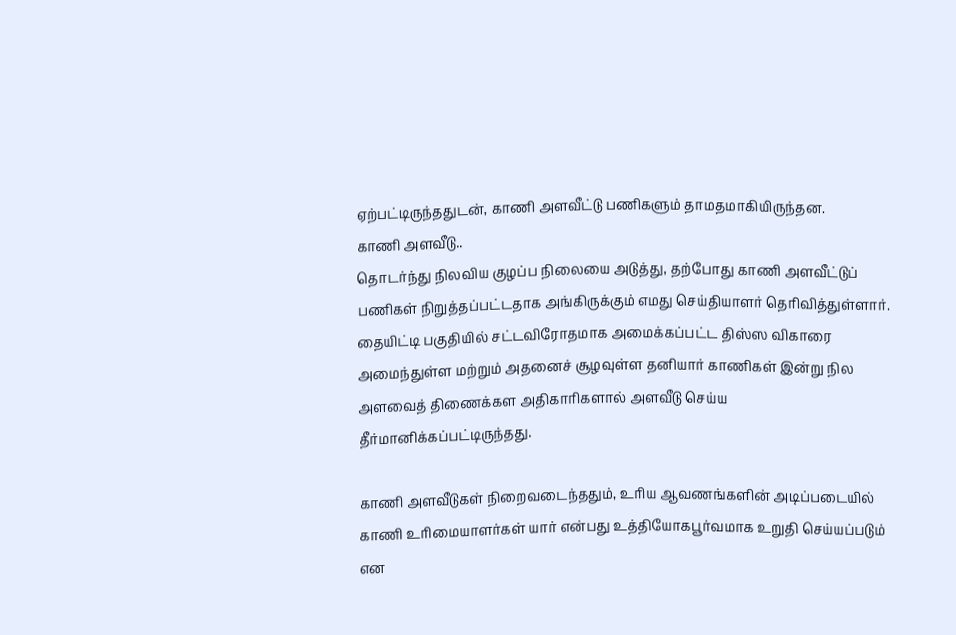ஏற்பட்டிருந்ததுடன், காணி அளவீட்டு பணிகளும் தாமதமாகியிருந்தன.
காணி அளவீடு..
தொடர்ந்து நிலவிய குழப்ப நிலையை அடுத்து, தற்போது காணி அளவீட்டுப் பணிகள் நிறுத்தப்பட்டதாக அங்கிருக்கும் எமது செய்தியாளர் தெரிவித்துள்ளார்.
தையிட்டி பகுதியில் சட்டவிரோதமாக அமைக்கப்பட்ட திஸ்ஸ விகாரை அமைந்துள்ள மற்றும் அதனைச் சூழவுள்ள தனியார் காணிகள் இன்று நில அளவைத் திணைக்கள அதிகாரிகளால் அளவீடு செய்ய தீர்மானிக்கப்பட்டிருந்தது.

காணி அளவீடுகள் நிறைவடைந்ததும், உரிய ஆவணங்களின் அடிப்படையில் காணி உரிமையாளர்கள் யார் என்பது உத்தியோகபூர்வமாக உறுதி செய்யப்படும் என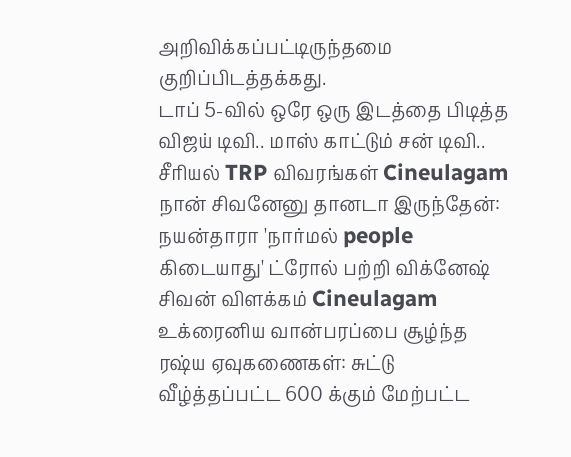அறிவிக்கப்பட்டிருந்தமை குறிப்பிடத்தக்கது.
டாப் 5-வில் ஒரே ஒரு இடத்தை பிடித்த விஜய் டிவி.. மாஸ் காட்டும் சன் டிவி.. சீரியல் TRP விவரங்கள் Cineulagam
நான் சிவனேனு தானடா இருந்தேன்: நயன்தாரா 'நார்மல் people கிடையாது' ட்ரோல் பற்றி விக்னேஷ் சிவன் விளக்கம் Cineulagam
உக்ரைனிய வான்பரப்பை சூழ்ந்த ரஷ்ய ஏவுகணைகள்: சுட்டு வீழ்த்தப்பட்ட 600 க்கும் மேற்பட்ட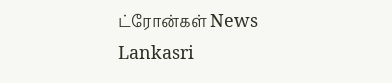ட்ரோன்கள் News Lankasri